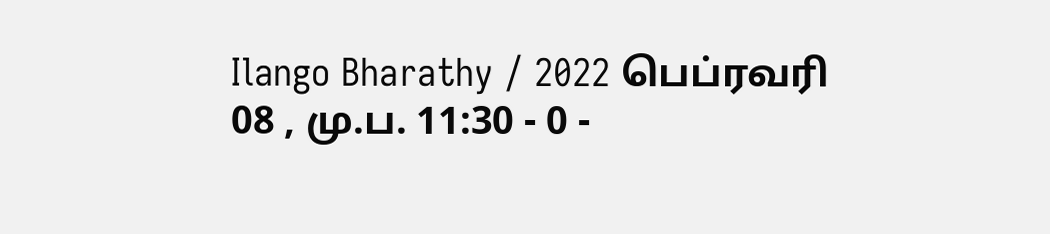Ilango Bharathy / 2022 பெப்ரவரி 08 , மு.ப. 11:30 - 0 -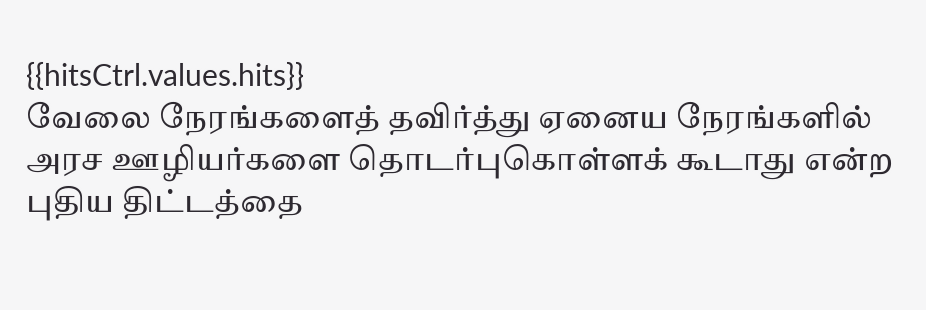{{hitsCtrl.values.hits}}
வேலை நேரங்களைத் தவிர்த்து ஏனைய நேரங்களில் அரச ஊழியர்களை தொடர்புகொள்ளக் கூடாது என்ற புதிய திட்டத்தை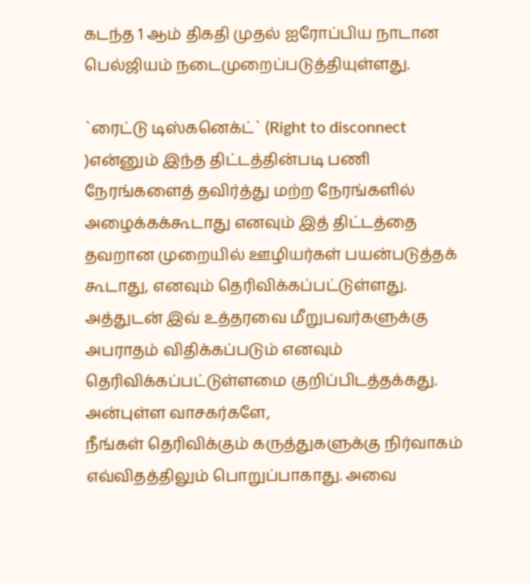கடந்த 1 ஆம் திகதி முதல் ஐரோப்பிய நாடான பெல்ஜியம் நடைமுறைப்படுத்தியுள்ளது.

`ரைட்டு டிஸ்கனெக்ட்` (Right to disconnect )என்னும் இந்த திட்டத்தின்படி பணி நேரங்களைத் தவிர்த்து மற்ற நேரங்களில் அழைக்கக்கூடாது எனவும் இத் திட்டத்தை தவறான முறையில் ஊழியர்கள் பயன்படுத்தக் கூடாது, எனவும் தெரிவிக்கப்பட்டுள்ளது.
அத்துடன் இவ் உத்தரவை மீறுபவர்களுக்கு அபராதம் விதிக்கப்படும் எனவும் தெரிவிக்கப்பட்டுள்ளமை குறிப்பிடத்தக்கது.
அன்புள்ள வாசகர்களே,
நீங்கள் தெரிவிக்கும் கருத்துகளுக்கு நிர்வாகம் எவ்விதத்திலும் பொறுப்பாகாது. அவை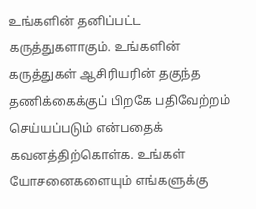உங்களின் தனிப்பட்ட கருத்துகளாகும். உங்களின் கருத்துகள் ஆசிரியரின் தகுந்த தணிக்கைக்குப் பிறகே பதிவேற்றம் செய்யப்படும் என்பதைக் கவனத்திற்கொள்க. உங்கள் யோசனைகளையும் எங்களுக்கு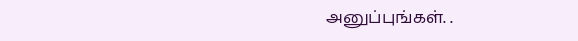அனுப்புங்கள். .